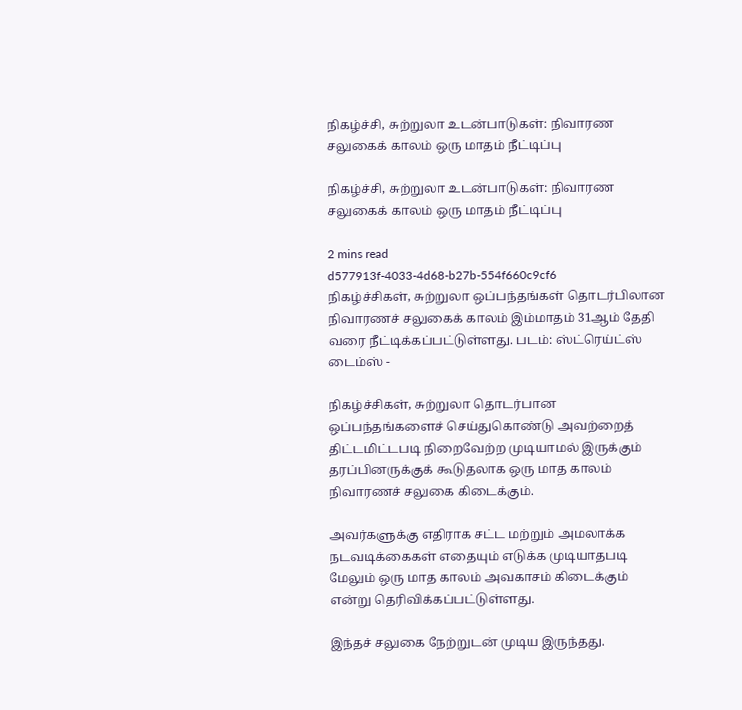நிகழ்ச்சி, சுற்றுலா உடன்பாடுகள்: நிவாரண சலுகைக் காலம் ஒரு மாதம் நீட்டிப்பு

நிகழ்ச்சி, சுற்றுலா உடன்பாடுகள்: நிவாரண சலுகைக் காலம் ஒரு மாதம் நீட்டிப்பு

2 mins read
d577913f-4033-4d68-b27b-554f660c9cf6
நிகழ்ச்சிகள், சுற்றுலா ஒப்பந்தங்கள் தொடர்பிலான நிவாரணச் சலுகைக் காலம் இம்மாதம் 31ஆம் தேதி வரை நீட்டிக்கப்பட்டுள்ளது. படம்: ஸ்ட்ரெய்ட்ஸ் டைம்ஸ் -

நிகழ்ச்சிகள், சுற்றுலா தொடர்பான ஒப்பந்தங்களைச் செய்துகொண்டு அவற்றைத் திட்டமிட்டபடி நிறைவேற்ற முடியாமல் இருக்கும் தரப்பினருக்குக் கூடுதலாக ஒரு மாத காலம் நிவாரணச் சலுகை கிடைக்கும்.

அவர்களுக்கு எதிராக சட்ட மற்றும் அமலாக்க நடவடிக்கைகள் எதையும் எடுக்க முடியாதபடி மேலும் ஒரு மாத காலம் அவகாசம் கிடைக்கும் என்று தெரிவிக்கப்பட்டுள்ளது.

இந்தச் சலுகை நேற்றுடன் முடிய இருந்தது.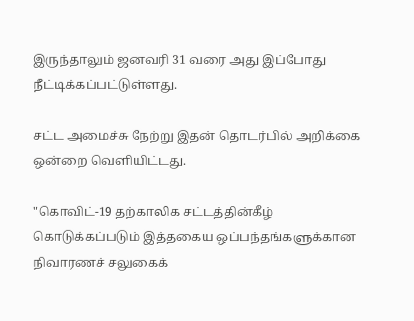இருந்தாலும் ஜனவரி 31 வரை அது இப்போது நீட்டிக்கப்பட்டுள்ளது.

சட்ட அமைச்சு நேற்று இதன் தொடர்பில் அறிக்கை ஒன்றை வெளியிட்டது.

"கொவிட்-19 தற்காலிக சட்டத்தின்கீழ் கொடுக்கப்படும் இத்தகைய ஒப்பந்தங்களுக்கான நிவாரணச் சலுகைக்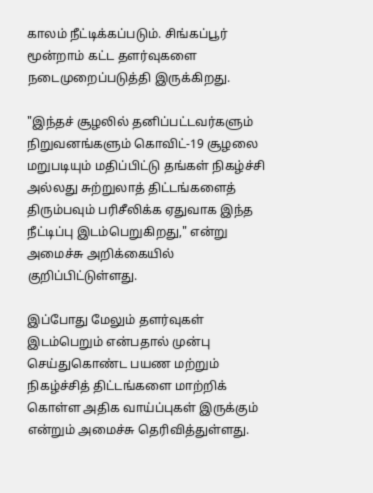காலம் நீட்டிக்கப்படும். சிங்கப்பூர் மூன்றாம் கட்ட தளர்வுகளை நடைமுறைப்படுத்தி இருக்கிறது.

"இந்தச் சூழலில் தனிப்பட்டவர்களும் நிறுவனங்களும் கொவிட்-19 சூழலை மறுபடியும் மதிப்பிட்டு தங்கள் நிகழ்ச்சி அல்லது சுற்றுலாத் திட்டங்களைத் திரும்பவும் பரிசீலிக்க ஏதுவாக இந்த நீட்டிப்பு இடம்பெறுகிறது," என்று அமைச்சு அறிக்கையில் குறிப்பிட்டுள்ளது.

இப்போது மேலும் தளர்வுகள் இடம்பெறும் என்பதால் முன்பு செய்துகொண்ட பயண மற்றும் நிகழ்ச்சித் திட்டங்களை மாற்றிக் கொள்ள அதிக வாய்ப்புகள் இருக்கும் என்றும் அமைச்சு தெரிவித்துள்ளது.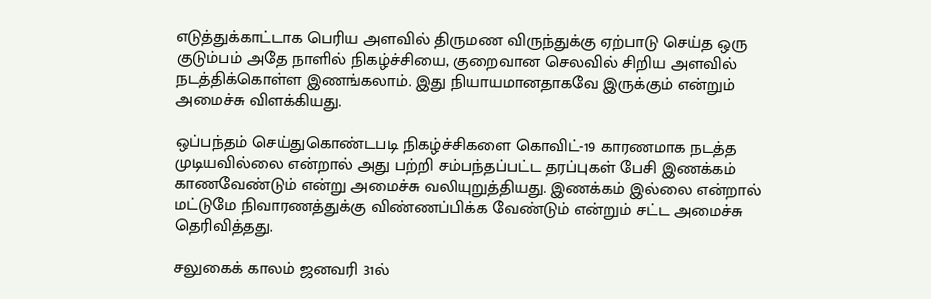எடுத்துக்காட்டாக பெரிய அளவில் திருமண விருந்துக்கு ஏற்பாடு செய்த ஒரு குடும்பம் அதே நாளில் நிகழ்ச்சியை, குறைவான செலவில் சிறிய அளவில் நடத்திக்கொள்ள இணங்கலாம். இது நியாயமானதாகவே இருக்கும் என்றும் அமைச்சு விளக்கியது.

ஒப்பந்தம் செய்துகொண்டபடி நிகழ்ச்சிகளை கொவிட்-19 காரணமாக நடத்த முடியவில்லை என்றால் அது பற்றி சம்பந்தப்பட்ட தரப்புகள் பேசி இணக்கம் காணவேண்டும் என்று அமைச்சு வலியுறுத்தியது. இணக்கம் இல்லை என்றால் மட்டுமே நிவாரணத்துக்கு விண்ணப்பிக்க வேண்டும் என்றும் சட்ட அமைச்சு தெரிவித்தது.

சலுகைக் காலம் ஜனவரி 31ல்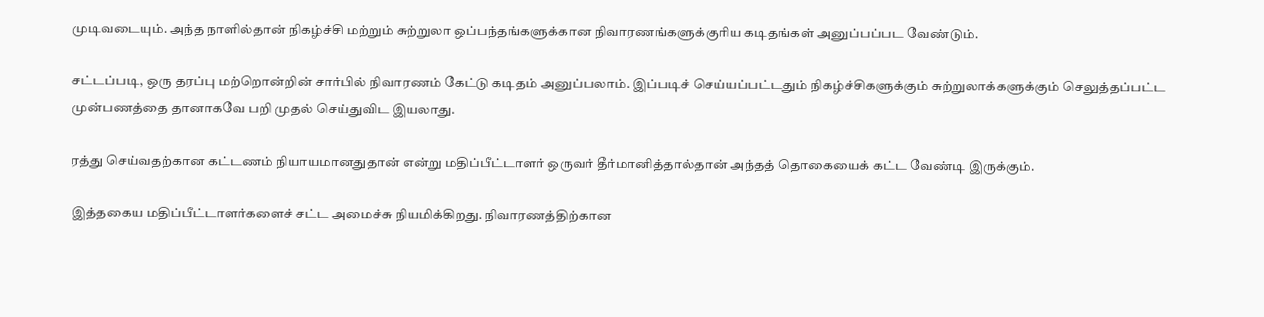முடிவடையும். அந்த நாளில்தான் நிகழ்ச்சி மற்றும் சுற்றுலா ஒப்பந்தங்களுக்கான நிவாரணங்களுக்குரிய கடிதங்கள் அனுப்பப்பட வேண்டும்.

சட்டப்படி, ஒரு தரப்பு மற்றொன்றின் சார்பில் நிவாரணம் கேட்டு கடிதம் அனுப்பலாம். இப்படிச் செய்யப்பட்டதும் நிகழ்ச்சிகளுக்கும் சுற்றுலாக்களுக்கும் செலுத்தப்பட்ட முன்பணத்தை தானாகவே பறி முதல் செய்துவிட இயலாது.

ரத்து செய்வதற்கான கட்டணம் நியாயமானதுதான் என்று மதிப்பீட்டாளர் ஒருவர் தீர்மானித்தால்தான் அந்தத் தொகையைக் கட்ட வேண்டி இருக்கும்.

இத்தகைய மதிப்பீட்டாளர்களைச் சட்ட அமைச்சு நியமிக்கிறது. நிவாரணத்திற்கான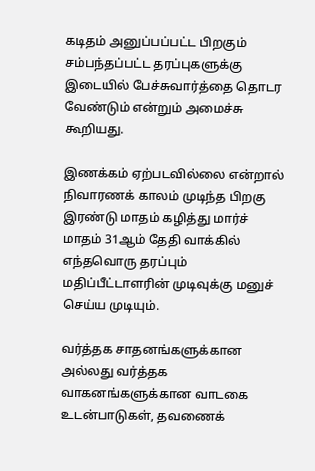கடிதம் அனுப்பப்பட்ட பிறகும் சம்பந்தப்பட்ட தரப்புகளுக்கு இடையில் பேச்சுவார்த்தை தொடர வேண்டும் என்றும் அமைச்சு கூறியது.

இணக்கம் ஏற்படவில்லை என்றால் நிவாரணக் காலம் முடிந்த பிறகு இரண்டு மாதம் கழித்து மார்ச் மாதம் 31ஆம் தேதி வாக்கில் எந்தவொரு தரப்பும் மதிப்பீட்டாளரின் முடிவுக்கு மனுச் செய்ய முடியும்.

வர்த்தக சாதனங்களுக்கான அல்லது வர்த்தக வாகனங்களுக்கான வாடகை உடன்பாடுகள், தவணைக்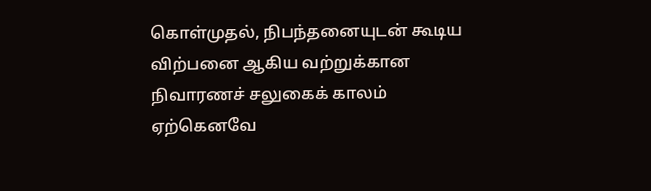கொள்முதல், நிபந்தனையுடன் கூடிய விற்பனை ஆகிய வற்றுக்கான நிவாரணச் சலுகைக் காலம் ஏற்கெனவே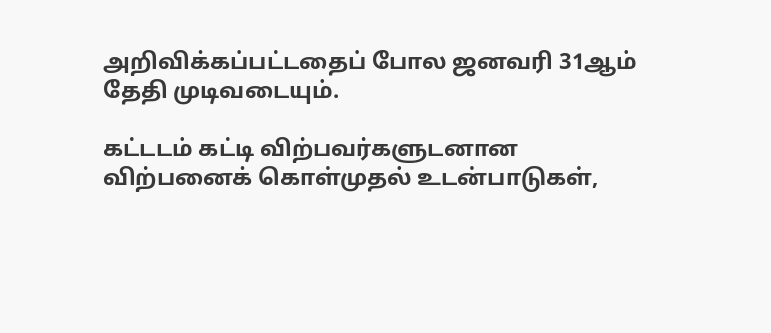அறிவிக்கப்பட்டதைப் போல ஜனவரி 31ஆம் தேதி முடிவடையும்.

கட்டடம் கட்டி விற்பவர்களுடனான விற்பனைக் கொள்முதல் உடன்பாடுகள்,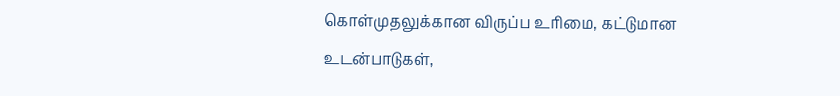கொள்முதலுக்கான விருப்ப உரிமை, கட்டுமான உடன்பாடுகள்,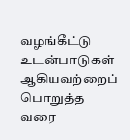வழங்கீட்டு உடன்பாடுகள் ஆகியவற்றைப் பொறுத்த வரை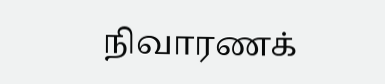நிவாரணக்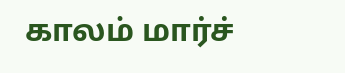காலம் மார்ச்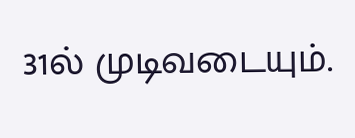31ல் முடிவடையும்.